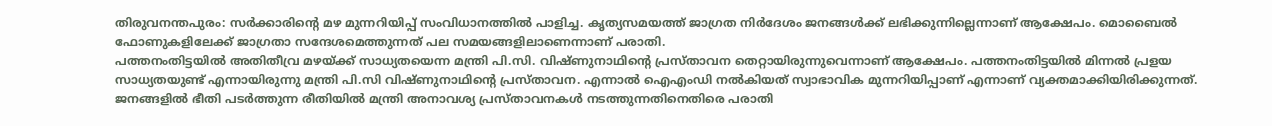തിരുവനന്തപുരം: സർക്കാരിൻ്റെ മഴ മുന്നറിയിപ്പ് സംവിധാനത്തിൽ പാളിച്ച. കൃത്യസമയത്ത് ജാഗ്രത നിർദേശം ജനങ്ങൾക്ക് ലഭിക്കുന്നില്ലെന്നാണ് ആക്ഷേപം. മൊബൈൽ ഫോണുകളിലേക്ക് ജാഗ്രതാ സന്ദേശമെത്തുന്നത് പല സമയങ്ങളിലാണെന്നാണ് പരാതി.
പത്തനംതിട്ടയിൽ അതിതീവ്ര മഴയ്ക്ക് സാധ്യതയെന്ന മന്ത്രി പി.സി. വിഷ്ണുനാഥിൻ്റെ പ്രസ്താവന തെറ്റായിരുന്നുവെന്നാണ് ആക്ഷേപം. പത്തനംതിട്ടയിൽ മിന്നൽ പ്രളയ സാധ്യതയുണ്ട് എന്നായിരുന്നു മന്ത്രി പി.സി വിഷ്ണുനാഥിൻ്റെ പ്രസ്താവന. എന്നാൽ ഐഎംഡി നൽകിയത് സ്വാഭാവിക മുന്നറിയിപ്പാണ് എന്നാണ് വ്യക്തമാക്കിയിരിക്കുന്നത്. ജനങ്ങളിൽ ഭീതി പടർത്തുന്ന രീതിയിൽ മന്ത്രി അനാവശ്യ പ്രസ്താവനകൾ നടത്തുന്നതിനെതിരെ പരാതി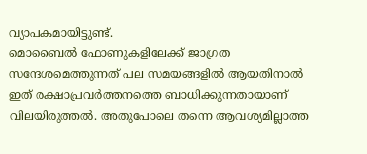വ്യാപകമായിട്ടുണ്ട്.
മൊബൈൽ ഫോണുകളിലേക്ക് ജാഗ്രത സന്ദേശമെത്തുന്നത് പല സമയങ്ങളിൽ ആയതിനാൽ ഇത് രക്ഷാപ്രവർത്തനത്തെ ബാധിക്കുന്നതായാണ് വിലയിരുത്തൽ. അതുപോലെ തന്നെ ആവശ്യമില്ലാത്ത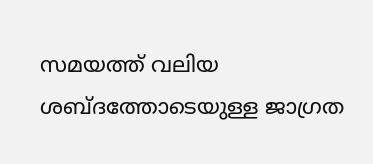സമയത്ത് വലിയ ശബ്ദത്തോടെയുള്ള ജാഗ്രത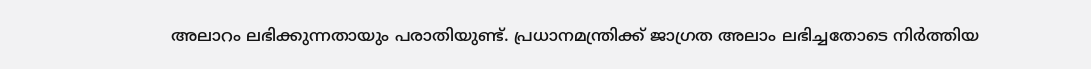അലാറം ലഭിക്കുന്നതായും പരാതിയുണ്ട്. പ്രധാനമന്ത്രിക്ക് ജാഗ്രത അലാം ലഭിച്ചതോടെ നിർത്തിയ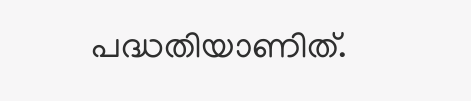പദ്ധതിയാണിത്.